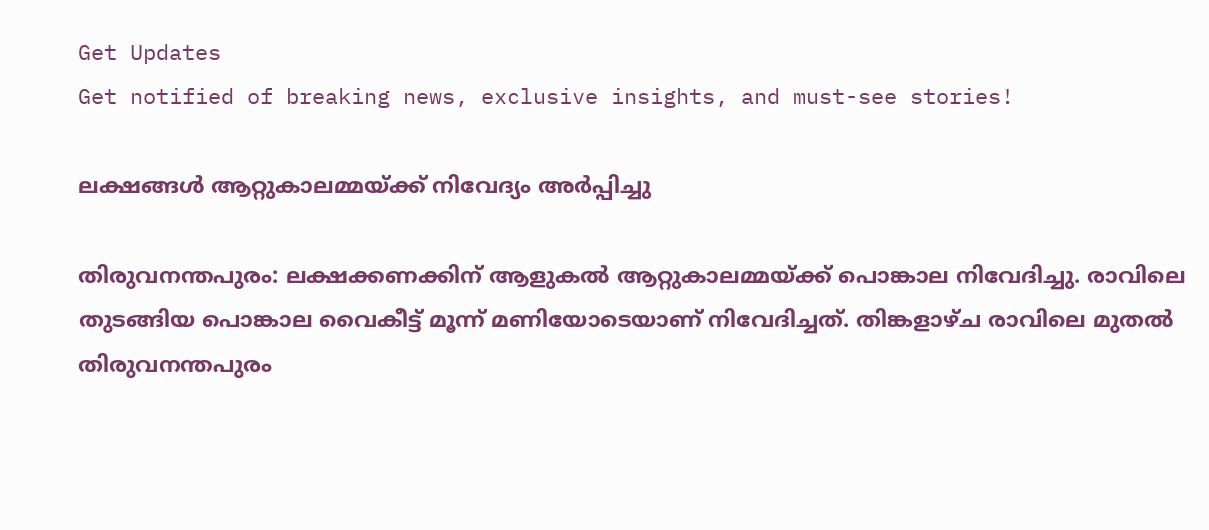Get Updates
Get notified of breaking news, exclusive insights, and must-see stories!

ലക്ഷങ്ങള്‍ ആറ്റുകാലമ്മയ്ക്ക് നിവേദ്യം അര്‍പ്പിച്ചു

തിരുവനന്തപുരം: ലക്ഷക്കണക്കിന് ആളുകല്‍ ആറ്റുകാലമ്മയ്ക്ക് പൊങ്കാല നിവേദിച്ചു. രാവിലെ തുടങ്ങിയ പൊങ്കാല വൈകീട്ട് മൂന്ന് മണിയോടെയാണ് നിവേദിച്ചത്. തിങ്കളാഴ്ച രാവിലെ മുതല്‍ തിരുവനന്തപുരം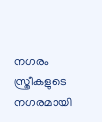നഗരം സ്ത്രീകളുടെ നഗരമായി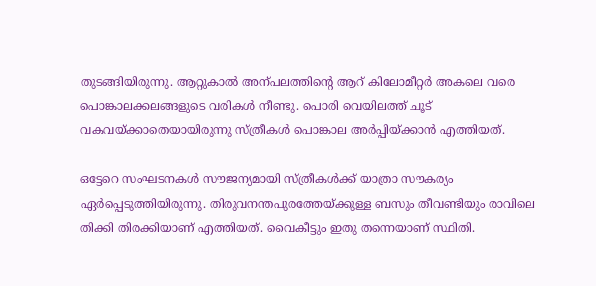തുടങ്ങിയിരുന്നു. ആറ്റുകാല്‍ അന്പലത്തിന്റെ ആറ് കിലോമീറ്റര്‍ അകലെ വരെ പൊങ്കാലക്കലങ്ങളുടെ വരികള്‍ നീണ്ടു. പൊരി വെയിലത്ത് ചൂട് വകവയ്ക്കാതെയായിരുന്നു സ്ത്രീകള്‍ പൊങ്കാല അര്‍പ്പിയ്ക്കാന്‍ എത്തിയത്.

ഒട്ടേറെ സംഘടനകള്‍ സൗജന്യമായി സ്ത്രീകള്‍ക്ക് യാത്രാ സൗകര്യം ഏര്‍പ്പെടുത്തിയിരുന്നു. തിരുവനന്തപുരത്തേയ്ക്കുള്ള ബസും തീവണ്ടിയും രാവിലെ തിക്കി തിരക്കിയാണ് എത്തിയത്. വൈകീട്ടും ഇതു തന്നെയാണ് സ്ഥിതി.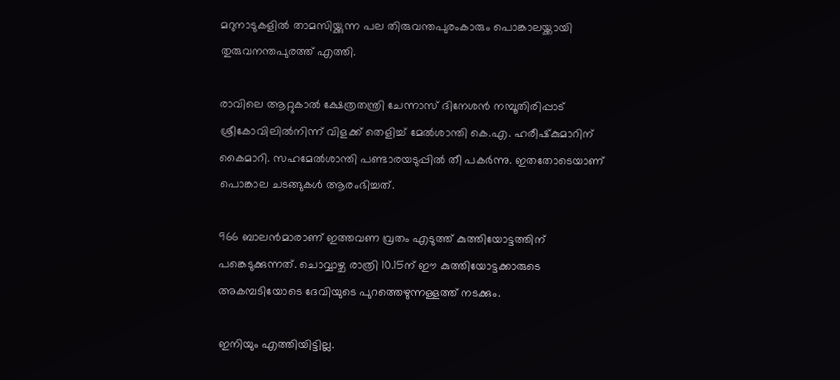മറുനാടുകളില്‍ താമസിയ്ക്കുന്ന പല തിരുവന്തപുരംകാരും പൊങ്കാലയ്ക്കായി തുരുവനന്തപുരത്ത് എത്തി.

രാവിലെ ആറ്റുകാല്‍ ക്ഷേത്രതന്ത്രി ചേന്നാസ് ദിനേശന്‍ നമ്പൂതിരിപ്പാട് ശ്രീകോവിലില്‍നിന്ന് വിളക്ക് തെളിച്ച് മേല്‍ശാന്തി കെ.എ. ഹരീഷ്‌കുമാറിന് കൈമാറി. സഹമേല്‍ശാന്തി പണ്ടാരയടുപ്പില്‍ തീ പകര്‍ന്നു. ഇതതോടെയാണ് പൊങ്കാല ചടങ്ങുകള്‍ ആരംഭിച്ചത്.

966 ബാലന്‍മാരാണ് ഇത്തവണ വ്രതം എടുത്ത് കുത്തിയോട്ടത്തിന് പങ്കെടുക്കുന്നത്. ചൊവ്വാഴ്ച രാത്രി 10.15ന് ഈ കുത്തിയോട്ടക്കാരുടെ അകമ്പടിയോടെ ദേവിയുടെ പുറത്തെഴുന്നള്ളത്ത് നടക്കും.

ഇനിയും എത്തിയിട്ടില്ല.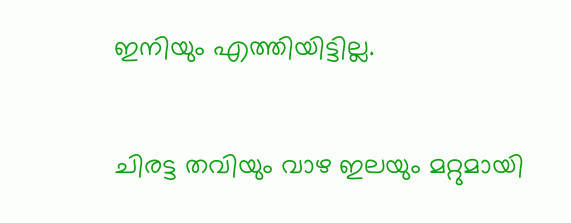ഇനിയും എത്തിയിട്ടില്ല.

ചിരട്ട തവിയും വാഴ ഇലയും മറ്റുമായി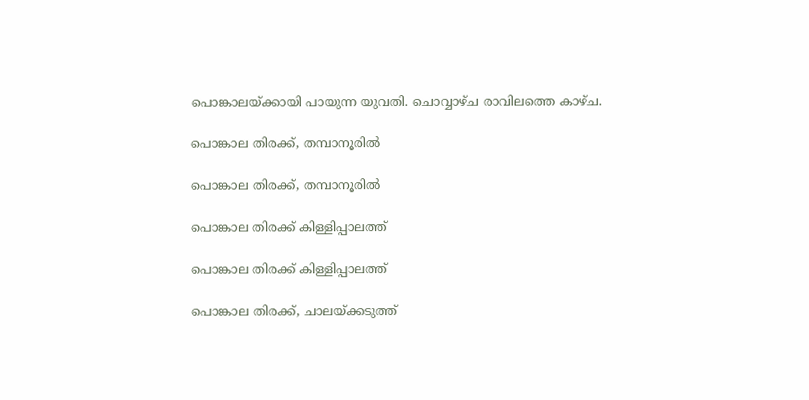പൊങ്കാലയ്ക്കായി പായുന്ന യുവതി. ചൊവ്വാഴ്ച രാവിലത്തെ കാഴ്ച.

പൊങ്കാല തിരക്ക്, തമ്പാനൂരില്‍

പൊങ്കാല തിരക്ക്, തമ്പാനൂരില്‍

പൊങ്കാല തിരക്ക് കിള്ളിപ്പാലത്ത്

പൊങ്കാല തിരക്ക് കിള്ളിപ്പാലത്ത്

പൊങ്കാല തിരക്ക്, ചാലയ്ക്കടുത്ത്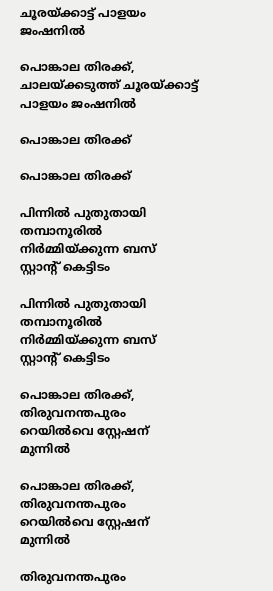ചൂരയ്ക്കാട്ട് പാളയം ജംഷനില്‍

പൊങ്കാല തിരക്ക്, ചാലയ്ക്കടുത്ത് ചൂരയ്ക്കാട്ട് പാളയം ജംഷനില്‍

പൊങ്കാല തിരക്ക്

പൊങ്കാല തിരക്ക്

പിന്നില്‍ പുതുതായി തമ്പാനൂരില്‍ നിര്‍മ്മിയ്ക്കുന്ന ബസ് സ്റ്റാന്റ് കെട്ടിടം

പിന്നില്‍ പുതുതായി തമ്പാനൂരില്‍ നിര്‍മ്മിയ്ക്കുന്ന ബസ് സ്റ്റാന്റ് കെട്ടിടം

പൊങ്കാല തിരക്ക്, തിരുവനന്തപുരം റെയില്‍വെ സ്റ്റേഷന് മുന്നില്‍

പൊങ്കാല തിരക്ക്, തിരുവനന്തപുരം റെയില്‍വെ സ്റ്റേഷന് മുന്നില്‍

തിരുവനന്തപുരം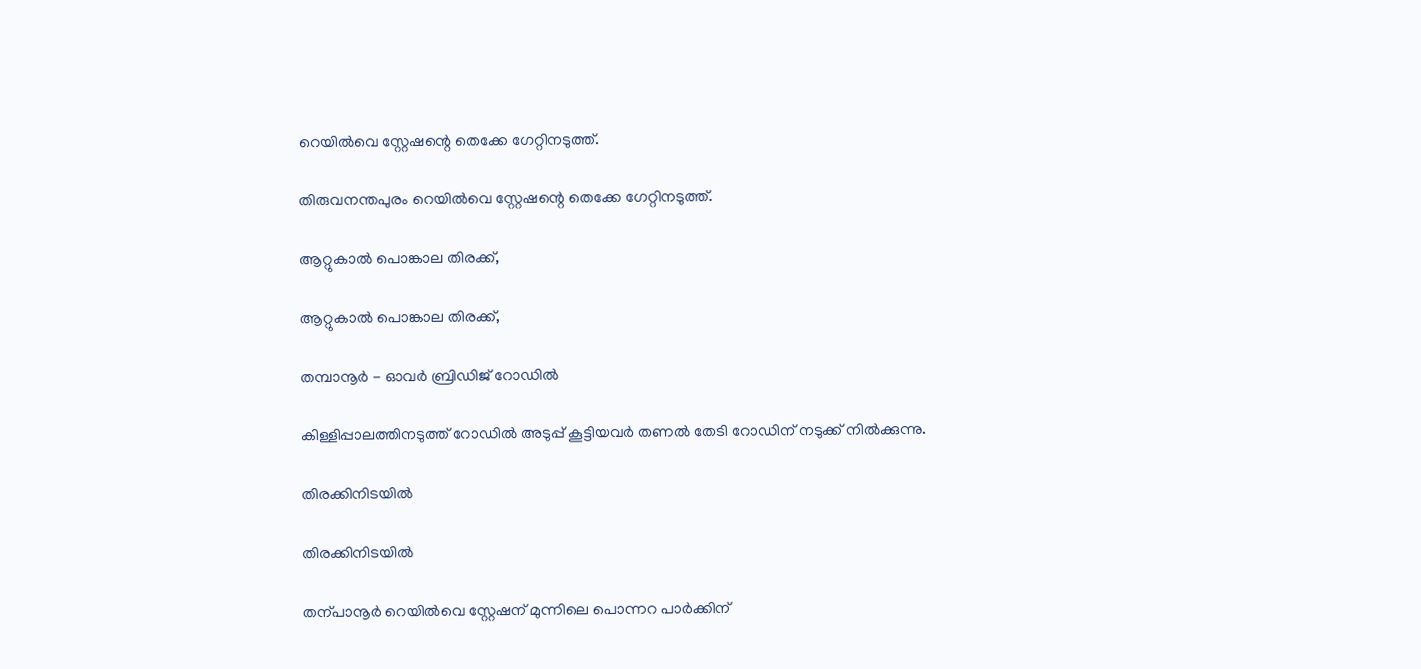റെയില്‍വെ സ്റ്റേഷന്റെ തെക്കേ ഗേറ്റിനടുത്ത്.

തിരുവനന്തപുരം റെയില്‍വെ സ്റ്റേഷന്റെ തെക്കേ ഗേറ്റിനടുത്ത്.

ആറ്റുകാല്‍ പൊങ്കാല തിരക്ക്,

ആറ്റുകാല്‍ പൊങ്കാല തിരക്ക്,

തമ്പാനൂര്‍ - ഓവര്‍ ബ്രിഡിജ് റോഡില്‍

കിള്ളിപ്പാലത്തിനടുത്ത് റോഡില്‍ അടുപ്പ് കൂട്ടിയവര്‍ തണല്‍ തേടി റോഡിന് നടുക്ക് നില്‍ക്കുന്നു.

തിരക്കിനിടയില്‍

തിരക്കിനിടയില്‍

തന്പാനൂര്‍ റെയില്‍വെ സ്റ്റേഷന് മുന്നിലെ പൊന്നറ പാര്‍ക്കിന്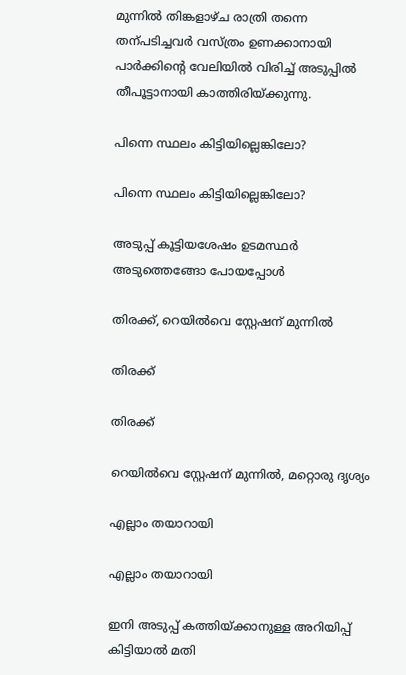മുന്നില്‍ തിങ്കളാഴ്ച രാത്രി തന്നെ തന്പടിച്ചവര്‍ വസ്ത്രം ഉണക്കാനായി പാര്‍ക്കിന്റെ വേലിയില്‍ വിരിച്ച് അടുപ്പില്‍ തീപൂട്ടാനായി കാത്തിരിയ്ക്കുന്നു.

പിന്നെ സ്ഥലം കിട്ടിയില്ലെങ്കിലോ?

പിന്നെ സ്ഥലം കിട്ടിയില്ലെങ്കിലോ?

അടുപ്പ് കൂട്ടിയശേഷം ഉടമസ്ഥര്‍ അടുത്തെങ്ങോ പോയപ്പോള്‍

തിരക്ക്, റെയില്‍വെ സ്റ്റേഷന് മുന്നില്‍

തിരക്ക്

തിരക്ക്

റെയില്‍വെ സ്റ്റേഷന് മുന്നില്‍, മറ്റൊരു ദൃശ്യം

എല്ലാം തയാറായി

എല്ലാം തയാറായി

ഇനി അടുപ്പ് കത്തിയ്ക്കാനുള്ള അറിയിപ്പ് കിട്ടിയാല്‍ മതി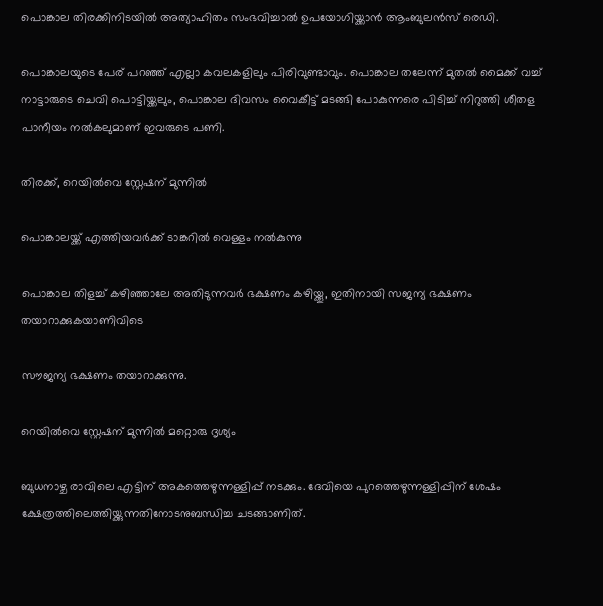പൊങ്കാല തിരക്കിനിടയില്‍ അത്യാഹിതം സംഭവിച്ചാല്‍ ഉപയോഗിയ്ക്കാന്‍ ആംബുലന്‍സ് രെഡി.

പൊങ്കാലയുടെ പേര് പറഞ്ഞ് എല്ലാ കവലകളിലും പിരിവുണ്ടാവും. പൊങ്കാല തലേന്ന് മുതല്‍ മൈക്ക് വച്ച് നാട്ടാരുടെ ചെവി പൊട്ടിയ്ക്കലും, പൊങ്കാല ദിവസം വൈകീട്ട് മടങ്ങി പോകുന്നരെ പിടിച്ച് നിറുത്തി ശീതള പാനീയം നല്‍കലുമാണ് ഇവരുടെ പണി.

തിരക്ക്, റെയില്‍വെ സ്റ്റേഷന് മുന്നില്‍

പൊങ്കാലയ്ക്ക് എത്തിയവര്‍ക്ക് ടാങ്കറില്‍ വെള്ളം നല്‍കുന്നു

പൊങ്കാല തിളച്ച് കഴിഞ്ഞാലേ അതിടുന്നവര്‍ ഭക്ഷണം കഴിയ്ക്കൂ, ഇതിനായി സജന്യ ഭക്ഷണം തയാറാക്കുകയാണിവിടെ

സൗജന്യ ഭക്ഷണം തയാറാക്കുന്നു.

റെയില്‍വെ സ്റ്റേഷന് മുന്നില്‍ മറ്റൊരു ദൃശ്യം

ബുധനാഴ്ച രാവിലെ എട്ടിന് അകത്തെഴുന്നള്ളിപ്പ് നടക്കും. ദേവിയെ പുറത്തെഴുന്നള്ളിപ്പിന് ശേഷം ക്ഷേത്രത്തിലെത്തിയ്ക്കുന്നതിനോടനുബന്ധിച്ച ചടങ്ങാണിത്.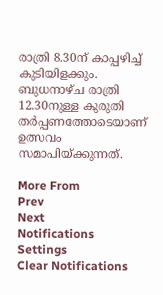രാത്രി 8.30ന് കാപ്പഴിച്ച് കുടിയിളക്കും. ബുധനാഴ്ച രാത്രി 12.30നുള്ള കുരുതി തര്‍പ്പണത്തോടെയാണ് ഉത്സവം സമാപിയ്ക്കുന്നത്.

More From
Prev
Next
Notifications
Settings
Clear Notifications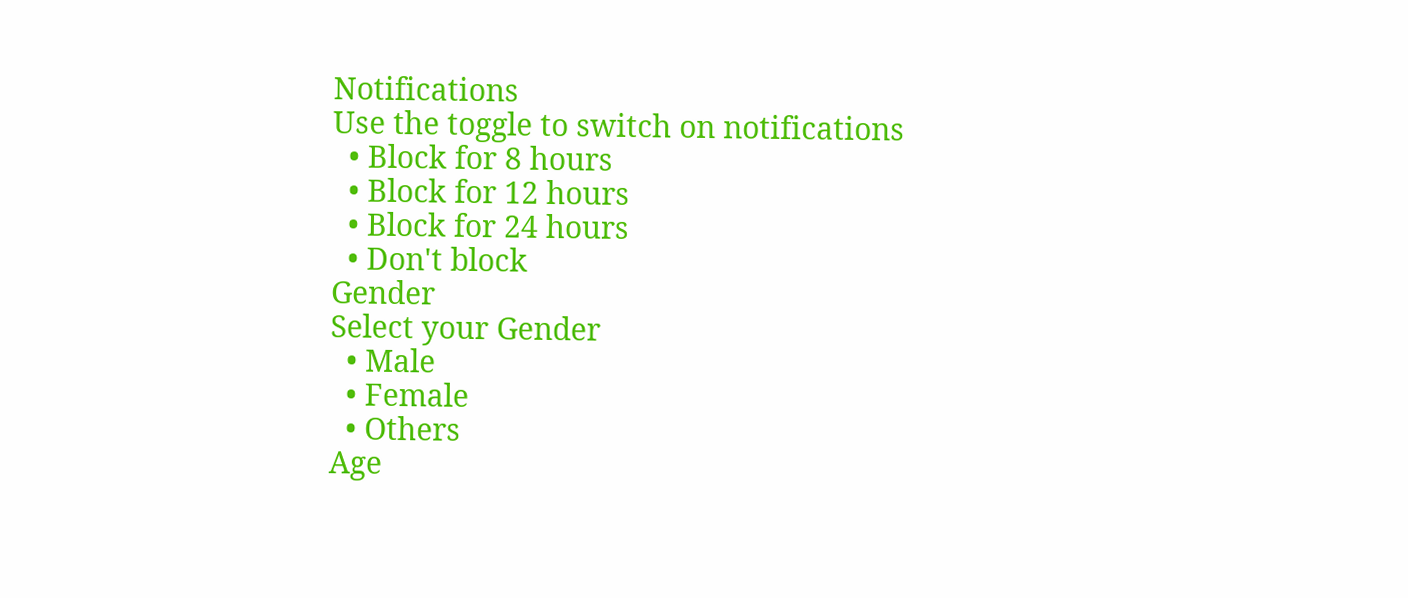Notifications
Use the toggle to switch on notifications
  • Block for 8 hours
  • Block for 12 hours
  • Block for 24 hours
  • Don't block
Gender
Select your Gender
  • Male
  • Female
  • Others
Age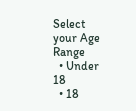Select your Age Range
  • Under 18
  • 18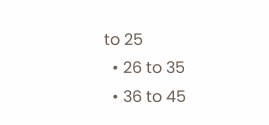to 25
  • 26 to 35
  • 36 to 45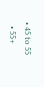• 45 to 55
  • 55+